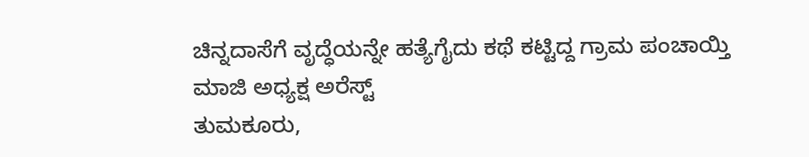ಚಿನ್ನದಾಸೆಗೆ ವೃದ್ಧೆಯನ್ನೇ ಹತ್ಯೆಗೈದು ಕಥೆ ಕಟ್ಟಿದ್ದ ಗ್ರಾಮ ಪಂಚಾಯ್ತಿ ಮಾಜಿ ಅಧ್ಯಕ್ಷ ಅರೆಸ್ಟ್
ತುಮಕೂರು,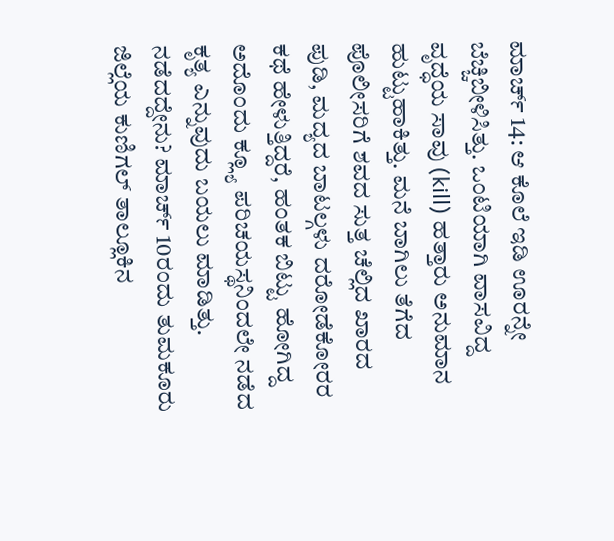ಮಾರ್ಚ್ 14: ಆ ಕೊಲೆ ಇಡಿ ಊರನ್ನೇ ಬೆಚ್ಚಿಬೀಳಿಸಿತ್ತು. ಒಂಟಿಯಾಗಿ ವಾಸವಿದ್ದ ವೃದ್ಧೆಯ ಸಾವು (kill) ಹತ್ತಾರು ಅನುಮಾನ ಹುಟ್ಟುಹಾಕಿತ್ತು. ಮನೆ ಬಾಗಿಲು ತೆಗೆದ ಪೊಲೀಸರಿಗೆ ಶವದ ಸುತ್ತ ಚೆಲ್ಲಿದ ಖಾರದ ಪುಡಿ, ಮದ್ಯದ ಬಾಟಲ್ಗಳು ದರೋಡೆಕೋರರ ಕಥೆ ಹೇಳುತ್ತಿದ್ದರೆ, ಹಂತಕ ಬಿಟ್ಟು ಹೋಗಿದ್ದ ಅದೊಂದು ಕ್ಲ್ಯೂ ಪರಿಚಯಸ್ಥನಿಂದಲೇ ನಡೆದ ಕೃತ್ಯ ಎನ್ನುವುದು ಬಯಲು ಮಾಡಿತ್ತು. ನಡೆದದ್ದೇನು? ಮಾರ್ಚ್ 10ರಂದು ತುಮಕೂರು ಜಿಲ್ಲೆಯ ಕುಣಿಗಲ್ ತಾಲ್ಲೂಕಿನ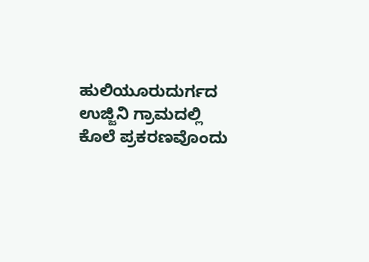ಹುಲಿಯೂರುದುರ್ಗದ ಉಜ್ಜಿನಿ ಗ್ರಾಮದಲ್ಲಿ ಕೊಲೆ ಪ್ರಕರಣವೊಂದು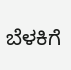ಬೆಳಕಿಗೆ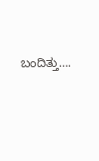ಬಂದಿತ್ತು….